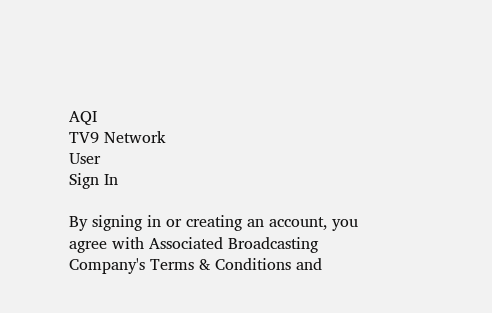AQI
TV9 Network
User
Sign In

By signing in or creating an account, you agree with Associated Broadcasting Company's Terms & Conditions and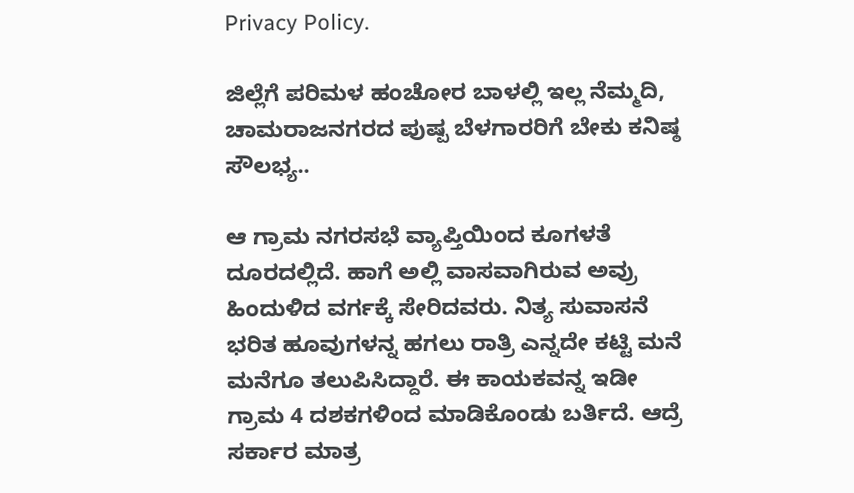Privacy Policy.

ಜಿಲ್ಲೆಗೆ ಪರಿಮಳ ಹಂಚೋರ ಬಾಳಲ್ಲಿ ಇಲ್ಲ ನೆಮ್ಮದಿ, ಚಾಮರಾಜನಗರದ ಪುಷ್ಪ ಬೆಳಗಾರರಿಗೆ ಬೇಕು ಕನಿಷ್ಠ ಸೌಲಭ್ಯ..

ಆ ಗ್ರಾಮ ನಗರಸಭೆ ವ್ಯಾಪ್ತಿಯಿಂದ ಕೂಗಳತೆ ದೂರದಲ್ಲಿದೆ. ಹಾಗೆ ಅಲ್ಲಿ ವಾಸವಾಗಿರುವ ಅವ್ರು ಹಿಂದುಳಿದ ವರ್ಗಕ್ಕೆ ಸೇರಿದವರು. ನಿತ್ಯ ಸುವಾಸನೆ ಭರಿತ ಹೂವುಗಳನ್ನ ಹಗಲು ರಾತ್ರಿ ಎನ್ನದೇ ಕಟ್ಟಿ ಮನೆ ಮನೆಗೂ ತಲುಪಿಸಿದ್ದಾರೆ. ಈ ಕಾಯಕವನ್ನ ಇಡೀ ಗ್ರಾಮ 4 ದಶಕಗಳಿಂದ ಮಾಡಿಕೊಂಡು ಬರ್ತಿದೆ. ಆದ್ರೆ ಸರ್ಕಾರ ಮಾತ್ರ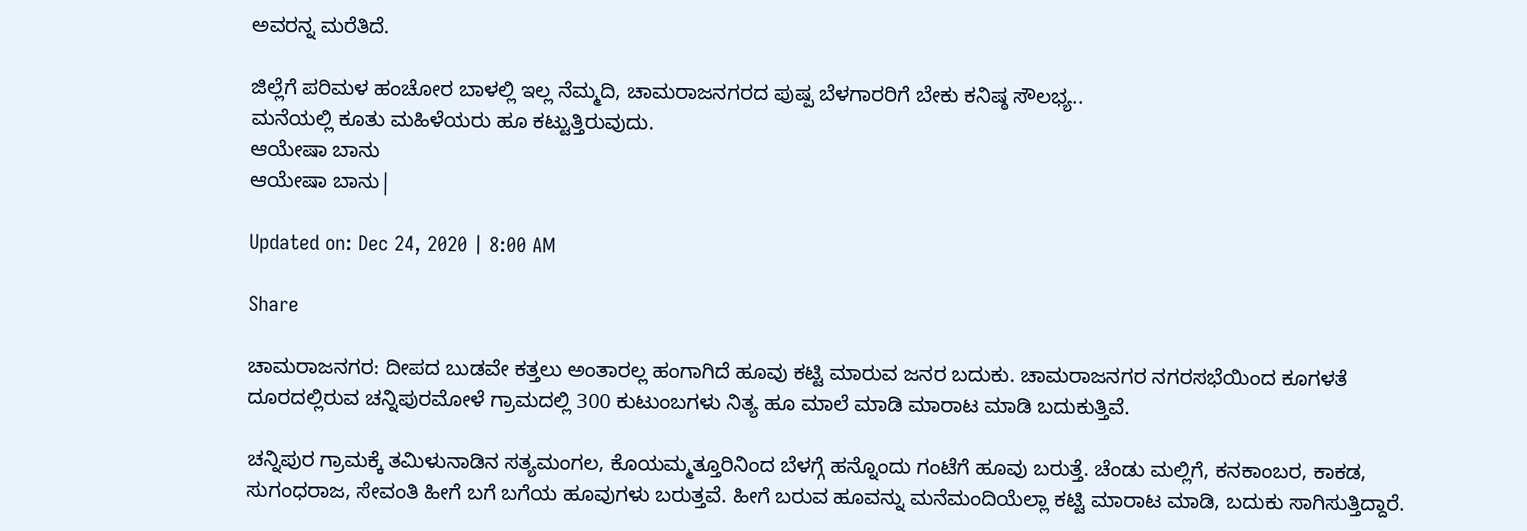ಅವರನ್ನ ಮರೆತಿದೆ.

ಜಿಲ್ಲೆಗೆ ಪರಿಮಳ ಹಂಚೋರ ಬಾಳಲ್ಲಿ ಇಲ್ಲ ನೆಮ್ಮದಿ, ಚಾಮರಾಜನಗರದ ಪುಷ್ಪ ಬೆಳಗಾರರಿಗೆ ಬೇಕು ಕನಿಷ್ಠ ಸೌಲಭ್ಯ..
ಮನೆಯಲ್ಲಿ ಕೂತು ಮಹಿಳೆಯರು ಹೂ ಕಟ್ಟುತ್ತಿರುವುದು.
ಆಯೇಷಾ ಬಾನು
ಆಯೇಷಾ ಬಾನು|

Updated on: Dec 24, 2020 | 8:00 AM

Share

ಚಾಮರಾಜನಗರ: ದೀಪದ ಬುಡವೇ ಕತ್ತಲು ಅಂತಾರಲ್ಲ ಹಂಗಾಗಿದೆ ಹೂವು ಕಟ್ಟಿ ಮಾರುವ ಜನರ ಬದುಕು. ಚಾಮರಾಜನಗರ ನಗರಸಭೆಯಿಂದ ಕೂಗಳತೆ ದೂರದಲ್ಲಿರುವ ಚನ್ನಿಪುರಮೋಳೆ ಗ್ರಾಮದಲ್ಲಿ 300 ಕುಟುಂಬಗಳು ನಿತ್ಯ ಹೂ ಮಾಲೆ ಮಾಡಿ ಮಾರಾಟ ಮಾಡಿ ಬದುಕುತ್ತಿವೆ.

ಚನ್ನಿಪುರ ಗ್ರಾಮಕ್ಕೆ ತಮಿಳುನಾಡಿನ ಸತ್ಯಮಂಗಲ, ಕೊಯಮ್ಮತ್ತೂರಿನಿಂದ ಬೆಳಗ್ಗೆ ಹನ್ನೊಂದು ಗಂಟೆಗೆ ಹೂವು ಬರುತ್ತೆ. ಚೆಂಡು ಮಲ್ಲಿಗೆ, ಕನಕಾಂಬರ, ಕಾಕಡ, ಸುಗಂಧರಾಜ, ಸೇವಂತಿ ಹೀಗೆ ಬಗೆ ಬಗೆಯ ಹೂವುಗಳು ಬರುತ್ತವೆ. ಹೀಗೆ ಬರುವ ಹೂವನ್ನು ಮನೆಮಂದಿಯೆಲ್ಲಾ ಕಟ್ಟಿ ಮಾರಾಟ ಮಾಡಿ, ಬದುಕು ಸಾಗಿಸುತ್ತಿದ್ದಾರೆ.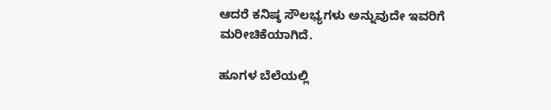ಆದರೆ ಕನಿಷ್ಠ ಸೌಲಭ್ಯಗಳು ಅನ್ನುವುದೇ ಇವರಿಗೆ ಮರೀಚಿಕೆಯಾಗಿದೆ.

ಹೂಗಳ ಬೆಲೆಯಲ್ಲಿ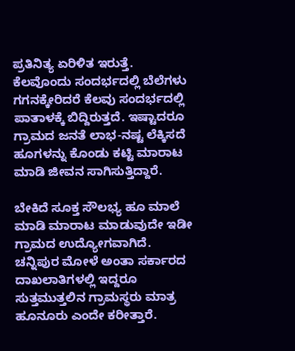ಪ್ರತಿನಿತ್ಯ ಏರಿಳಿತ ಇರುತ್ತೆ. ಕೆಲವೊಂದು ಸಂದರ್ಭದಲ್ಲಿ ಬೆಲೆಗಳು ಗಗನಕ್ಕೇರಿದರೆ ಕೆಲವು ಸಂದರ್ಭದಲ್ಲಿ ಪಾತಾಳಕ್ಕೆ ಬಿದ್ದಿರುತ್ತದೆ. ಇಷ್ಟಾದರೂ ಗ್ರಾಮದ ಜನತೆ ಲಾಭ-ನಷ್ಟ ಲೆಕ್ಕಿಸದೆ ಹೂಗಳನ್ನು ಕೊಂಡು ಕಟ್ಟಿ ಮಾರಾಟ ಮಾಡಿ ಜೀವನ ಸಾಗಿಸುತ್ತಿದ್ದಾರೆ.

ಬೇಕಿದೆ ಸೂಕ್ತ ಸೌಲಭ್ಯ ಹೂ ಮಾಲೆ ಮಾಡಿ ಮಾರಾಟ ಮಾಡುವುದೇ ಇಡೀ ಗ್ರಾಮದ ಉದ್ಯೋಗವಾಗಿದೆ. ಚನ್ನಿಪುರ ಮೋಳೆ ಅಂತಾ ಸರ್ಕಾರದ ದಾಖಲಾತಿಗಳಲ್ಲಿ ಇದ್ದರೂ ಸುತ್ತಮುತ್ತಲಿನ ಗ್ರಾಮಸ್ಥರು ಮಾತ್ರ ಹೂನೂರು ಎಂದೇ ಕರೀತ್ತಾರೆ.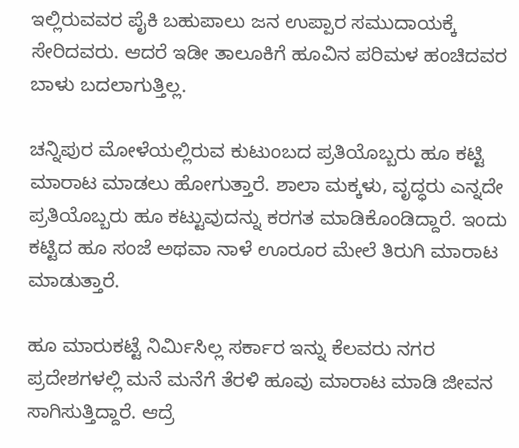ಇಲ್ಲಿರುವವರ ಪೈಕಿ ಬಹುಪಾಲು ಜನ ಉಪ್ಪಾರ ಸಮುದಾಯಕ್ಕೆ ಸೇರಿದವರು. ಆದರೆ ಇಡೀ ತಾಲೂಕಿಗೆ ಹೂವಿನ ಪರಿಮಳ ಹಂಚಿದವರ ಬಾಳು ಬದಲಾಗುತ್ತಿಲ್ಲ.

ಚನ್ನಿಪುರ ಮೋಳೆಯಲ್ಲಿರುವ ಕುಟುಂಬದ ಪ್ರತಿಯೊಬ್ಬರು ಹೂ ಕಟ್ಟಿ ಮಾರಾಟ ಮಾಡಲು ಹೋಗುತ್ತಾರೆ. ಶಾಲಾ ಮಕ್ಕಳು, ವೃದ್ಧರು ಎನ್ನದೇ ಪ್ರತಿಯೊಬ್ಬರು ಹೂ ಕಟ್ಟುವುದನ್ನು ಕರಗತ ಮಾಡಿಕೊಂಡಿದ್ದಾರೆ. ಇಂದು ಕಟ್ಟಿದ ಹೂ ಸಂಜೆ ಅಥವಾ ನಾಳೆ ಊರೂರ ಮೇಲೆ ತಿರುಗಿ ಮಾರಾಟ ಮಾಡುತ್ತಾರೆ.

ಹೂ ಮಾರುಕಟ್ಟೆ ನಿರ್ಮಿಸಿಲ್ಲ ಸರ್ಕಾರ ಇನ್ನು ಕೆಲವರು ನಗರ ಪ್ರದೇಶಗಳಲ್ಲಿ ಮನೆ ಮನೆಗೆ ತೆರಳಿ ಹೂವು ಮಾರಾಟ ಮಾಡಿ ಜೀವನ ಸಾಗಿಸುತ್ತಿದ್ದಾರೆ. ಆದ್ರೆ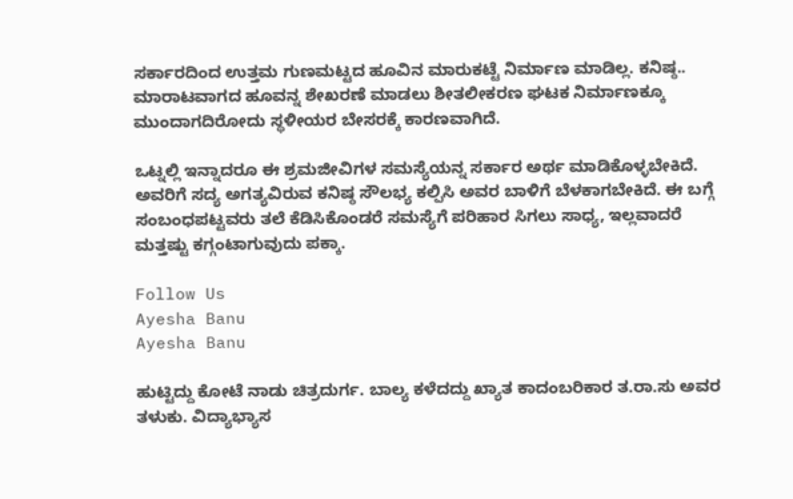ಸರ್ಕಾರದಿಂದ ಉತ್ತಮ ಗುಣಮಟ್ಟದ ಹೂವಿನ ಮಾರುಕಟ್ಟೆ ನಿರ್ಮಾಣ ಮಾಡಿಲ್ಲ. ಕನಿಷ್ಠ.. ಮಾರಾಟವಾಗದ ಹೂವನ್ನ ಶೇಖರಣೆ ಮಾಡಲು ಶೀತಲೀಕರಣ ಘಟಕ ನಿರ್ಮಾಣಕ್ಕೂ ಮುಂದಾಗದಿರೋದು ಸ್ಥಳೀಯರ ಬೇಸರಕ್ಕೆ ಕಾರಣವಾಗಿದೆ.

ಒಟ್ನಲ್ಲಿ ಇನ್ನಾದರೂ ಈ ಶ್ರಮಜೀವಿಗಳ ಸಮಸ್ಯೆಯನ್ನ ಸರ್ಕಾರ ಅರ್ಥ ಮಾಡಿಕೊಳ್ಳಬೇಕಿದೆ. ಅವರಿಗೆ ಸದ್ಯ ಅಗತ್ಯವಿರುವ ಕನಿಷ್ಠ ಸೌಲಭ್ಯ ಕಲ್ಪಿಸಿ ಅವರ ಬಾಳಿಗೆ ಬೆಳಕಾಗಬೇಕಿದೆ. ಈ ಬಗ್ಗೆ ಸಂಬಂಧಪಟ್ಟವರು ತಲೆ ಕೆಡಿಸಿಕೊಂಡರೆ ಸಮಸ್ಯೆಗೆ ಪರಿಹಾರ ಸಿಗಲು ಸಾಧ್ಯ, ಇಲ್ಲವಾದರೆ ಮತ್ತಷ್ಟು ಕಗ್ಗಂಟಾಗುವುದು ಪಕ್ಕಾ.

Follow Us
Ayesha Banu
Ayesha Banu

ಹುಟ್ಟಿದ್ದು ಕೋಟೆ ನಾಡು ಚಿತ್ರದುರ್ಗ. ಬಾಲ್ಯ ಕಳೆದದ್ದು ಖ್ಯಾತ ಕಾದಂಬರಿಕಾರ ತ.ರಾ.ಸು ಅವರ ತಳುಕು. ವಿದ್ಯಾಭ್ಯಾಸ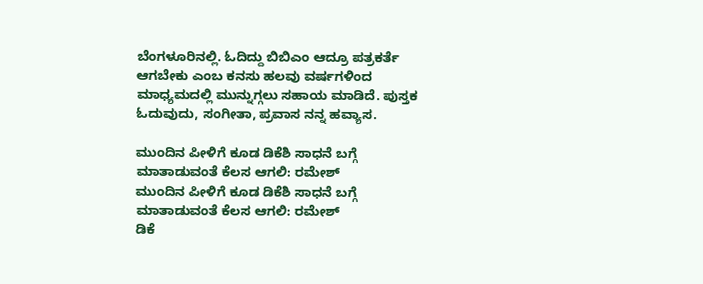ಬೆಂಗಳೂರಿನಲ್ಲಿ. ಓದಿದ್ದು ಬಿಬಿಎಂ ಆದ್ರೂ ಪತ್ರಕರ್ತೆ ಆಗಬೇಕು ಎಂಬ ಕನಸು ಹಲವು ವರ್ಷಗಳಿಂದ ಮಾಧ್ಯಮದಲ್ಲಿ ಮುನ್ನುಗ್ಗಲು ಸಹಾಯ ಮಾಡಿದೆ. ಪುಸ್ತಕ ಓದುವುದು, ಸಂಗೀತಾ, ಪ್ರವಾಸ ನನ್ನ ಹವ್ಯಾಸ.

ಮುಂದಿನ ಪೀಳಿಗೆ ಕೂಡ ಡಿಕೆಶಿ ಸಾಧನೆ ಬಗ್ಗೆ ಮಾತಾಡುವಂತೆ ಕೆಲಸ ಆಗಲಿ: ರಮೇಶ್
ಮುಂದಿನ ಪೀಳಿಗೆ ಕೂಡ ಡಿಕೆಶಿ ಸಾಧನೆ ಬಗ್ಗೆ ಮಾತಾಡುವಂತೆ ಕೆಲಸ ಆಗಲಿ: ರಮೇಶ್
ಡಿಕೆ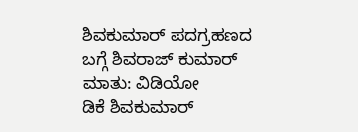ಶಿವಕುಮಾರ್ ಪದಗ್ರಹಣದ ಬಗ್ಗೆ ಶಿವರಾಜ್ ಕುಮಾರ್ ಮಾತು: ವಿಡಿಯೋ
ಡಿಕೆ ಶಿವಕುಮಾರ್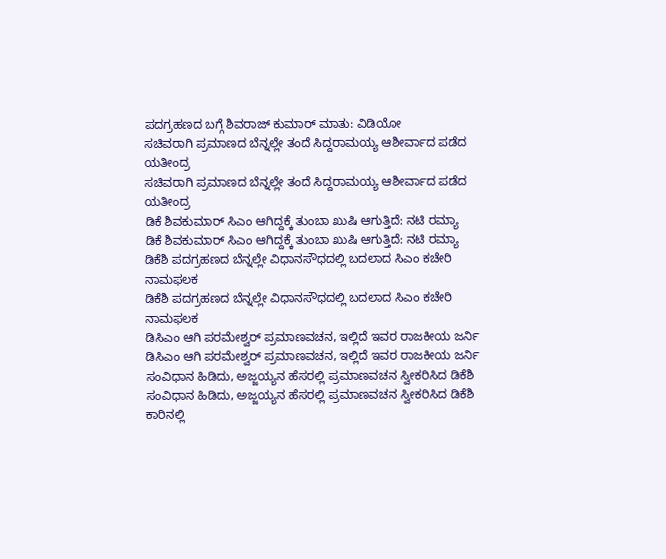ಪದಗ್ರಹಣದ ಬಗ್ಗೆ ಶಿವರಾಜ್ ಕುಮಾರ್ ಮಾತು: ವಿಡಿಯೋ
ಸಚಿವರಾಗಿ ಪ್ರಮಾಣದ ಬೆನ್ನಲ್ಲೇ ತಂದೆ ಸಿದ್ದರಾಮಯ್ಯ ಆಶೀರ್ವಾದ ಪಡೆದ ಯತೀಂದ್ರ
ಸಚಿವರಾಗಿ ಪ್ರಮಾಣದ ಬೆನ್ನಲ್ಲೇ ತಂದೆ ಸಿದ್ದರಾಮಯ್ಯ ಆಶೀರ್ವಾದ ಪಡೆದ ಯತೀಂದ್ರ
ಡಿಕೆ ಶಿವಕುಮಾರ್ ಸಿಎಂ ಆಗಿದ್ದಕ್ಕೆ ತುಂಬಾ ಖುಷಿ ಆಗುತ್ತಿದೆ: ನಟಿ ರಮ್ಯಾ
ಡಿಕೆ ಶಿವಕುಮಾರ್ ಸಿಎಂ ಆಗಿದ್ದಕ್ಕೆ ತುಂಬಾ ಖುಷಿ ಆಗುತ್ತಿದೆ: ನಟಿ ರಮ್ಯಾ
ಡಿಕೆಶಿ ಪದಗ್ರಹಣದ ಬೆನ್ನಲ್ಲೇ ವಿಧಾನಸೌಧದಲ್ಲಿ ಬದಲಾದ ಸಿಎಂ ಕಚೇರಿ ನಾಮಫಲಕ
ಡಿಕೆಶಿ ಪದಗ್ರಹಣದ ಬೆನ್ನಲ್ಲೇ ವಿಧಾನಸೌಧದಲ್ಲಿ ಬದಲಾದ ಸಿಎಂ ಕಚೇರಿ ನಾಮಫಲಕ
ಡಿಸಿಎಂ ಆಗಿ ಪರಮೇಶ್ವರ್ ಪ್ರಮಾಣವಚನ, ಇಲ್ಲಿದೆ ಇವರ ರಾಜಕೀಯ ಜರ್ನಿ
ಡಿಸಿಎಂ ಆಗಿ ಪರಮೇಶ್ವರ್ ಪ್ರಮಾಣವಚನ, ಇಲ್ಲಿದೆ ಇವರ ರಾಜಕೀಯ ಜರ್ನಿ
ಸಂವಿಧಾನ ಹಿಡಿದು, ಅಜ್ಜಯ್ಯನ ಹೆಸರಲ್ಲಿ ಪ್ರಮಾಣವಚನ ಸ್ವೀಕರಿಸಿದ ಡಿಕೆಶಿ
ಸಂವಿಧಾನ ಹಿಡಿದು, ಅಜ್ಜಯ್ಯನ ಹೆಸರಲ್ಲಿ ಪ್ರಮಾಣವಚನ ಸ್ವೀಕರಿಸಿದ ಡಿಕೆಶಿ
ಕಾರಿನಲ್ಲಿ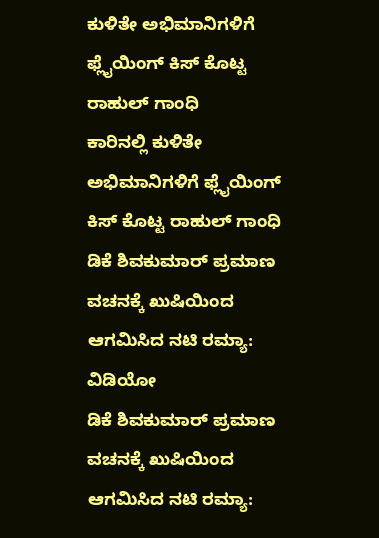ಕುಳಿತೇ ಅಭಿಮಾನಿಗಳಿಗೆ ಫ್ಲೈಯಿಂಗ್ ಕಿಸ್ ಕೊಟ್ಟ ರಾಹುಲ್ ಗಾಂಧಿ
ಕಾರಿನಲ್ಲಿ ಕುಳಿತೇ ಅಭಿಮಾನಿಗಳಿಗೆ ಫ್ಲೈಯಿಂಗ್ ಕಿಸ್ ಕೊಟ್ಟ ರಾಹುಲ್ ಗಾಂಧಿ
ಡಿಕೆ ಶಿವಕುಮಾರ್ ಪ್ರಮಾಣ ವಚನಕ್ಕೆ ಖುಷಿಯಿಂದ ಆಗಮಿಸಿದ ನಟಿ ರಮ್ಯಾ: ವಿಡಿಯೋ
ಡಿಕೆ ಶಿವಕುಮಾರ್ ಪ್ರಮಾಣ ವಚನಕ್ಕೆ ಖುಷಿಯಿಂದ ಆಗಮಿಸಿದ ನಟಿ ರಮ್ಯಾ: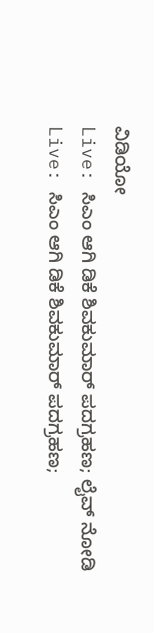ವಿಡಿಯೋ
Live: ಸಿಎಂ ಆಗಿ ಡಿಕೆ ಶಿವಕುಮಾರ್ ಪದಗ್ರಹಣ; ಲೈವ್ ನೋಡಿ
Live: ಸಿಎಂ ಆಗಿ ಡಿಕೆ ಶಿವಕುಮಾರ್ ಪದಗ್ರಹಣ;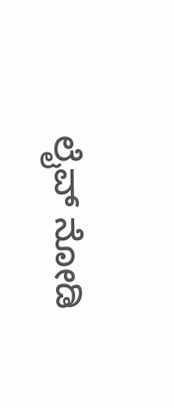ಲೈವ್ ನೋಡಿ